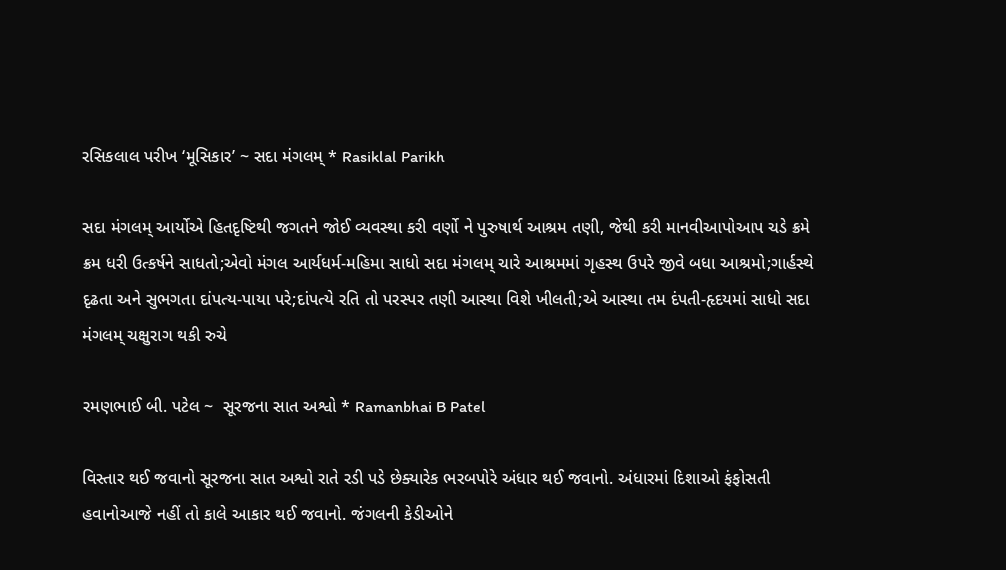રસિકલાલ પરીખ ‘મૂસિકાર’ ~ સદા મંગલમ્ * Rasiklal Parikh

સદા મંગલમ્ આર્યોએ હિતદૃષ્ટિથી જગતને જોઈ વ્યવસ્થા કરી વર્ણો ને પુરુષાર્થ આશ્રમ તણી, જેથી કરી માનવીઆપોઆપ ચડે ક્રમે ક્રમ ધરી ઉત્કર્ષને સાધતો;એવો મંગલ આર્યધર્મ-મહિમા સાધો સદા મંગલમ્ ચારે આશ્રમમાં ગૃહસ્થ ઉપરે જીવે બધા આશ્રમો;ગાર્હસ્થે દૃઢતા અને સુભગતા દાંપત્ય-પાયા પરે;દાંપત્યે રતિ તો પરસ્પર તણી આસ્થા વિશે ખીલતી;એ આસ્થા તમ દંપતી-હૃદયમાં સાધો સદા મંગલમ્ ચક્ષુરાગ થકી રુચે

રમણભાઈ બી. પટેલ ~  સૂરજના સાત અશ્વો * Ramanbhai B Patel

વિસ્તાર થઈ જવાનો સૂરજના સાત અશ્વો રાતે રડી પડે છેક્યારેક ભરબપોરે અંધાર થઈ જવાનો. અંધારમાં દિશાઓ ફંફોસતી હવાનોઆજે નહીં તો કાલે આકાર થઈ જવાનો. જંગલની કેડીઓને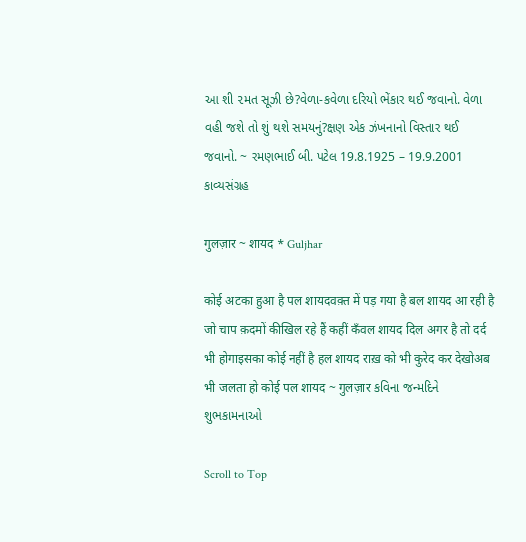આ શી ૨મત સૂઝી છે?વેળા-કવેળા દરિયો ભેંકાર થઈ જવાનો. વેળા વહી જશે તો શું થશે સમયનું?ક્ષણ એક ઝંખનાનો વિસ્તાર થઈ જવાનો. ~ રમણભાઈ બી. પટેલ 19.8.1925 – 19.9.2001 કાવ્યસંગ્રહ

गुलज़ार ~ शायद * Guljhar

कोई अटका हुआ है पल शायदवक़्त में पड़ गया है बल शायद आ रही है जो चाप क़दमों कीखिल रहे हैं कहीं कँवल शायद दिल अगर है तो दर्द भी होगाइसका कोई नहीं है हल शायद राख़ को भी कुरेद कर देखोअब भी जलता हो कोई पल शायद ~ गुलज़ार કવિના જન્મદિને શુભકામનાઓ

Scroll to Top